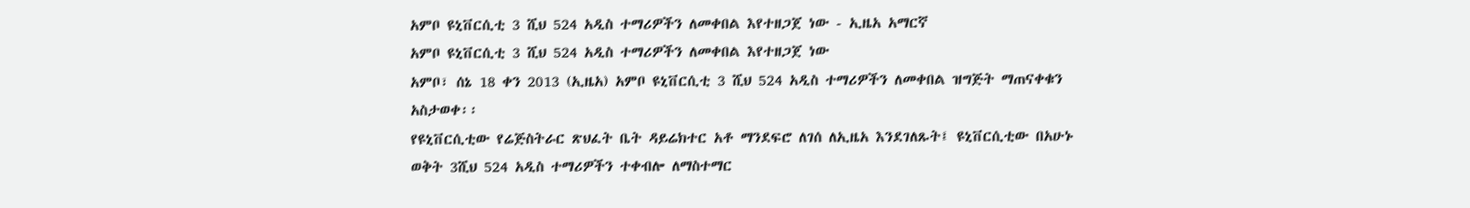አምቦ ዩኒቨርሲቲ 3 ሺህ 524 አዲስ ተማሪዎችን ለመቀበል እየተዘጋጀ ነው - ኢዜአ አማርኛ
አምቦ ዩኒቨርሲቲ 3 ሺህ 524 አዲስ ተማሪዎችን ለመቀበል እየተዘጋጀ ነው
አምቦ፣ ሰኔ 18 ቀን 2013 (ኢዜአ) አምቦ ዩኒቨርሲቲ 3 ሺህ 524 አዲስ ተማሪዎችን ለመቀበል ዝግጅት ማጠናቀቁን አስታወቀ፡፡
የዩኒቨርሲቲው የሬጅስትራር ጽህፈት ቤት ዳይሬክተር አቶ ማንደፍሮ ለገሰ ለኢዜአ እንደገለጹት፤ ዩኒቨርሲቲው በአሁኑ ወቅት 3ሺህ 524 አዲስ ተማሪዎችን ተቀብሎ ለማስተማር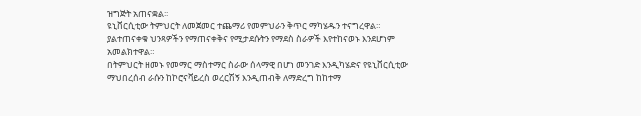ዝግጅት አጠናቋል፡፡
ዩኒቨርሲቲው ትምህርት ለመጀመር ተጨማሪ የመምህራን ቅጥር ማካሄዱን ተናግረዋል።
ያልተጠናቀቁ ህንጻዎችን የማጠናቀቅና የሚታደሱትን የማደስ ስራዎች እየተከናወኑ እንደሆነም አመልክተዋል።
በትምህርት ዘመኑ የመማር ማስተማር ስራው ሰላማዊ በሆነ መንገድ እንዲካሄድና የዩኒቨርሲቲው ማህበረሰብ ራሱን ከኮሮናቫይረስ ወረርሽኝ እንዲጠብቅ ለማድረግ ከከተማ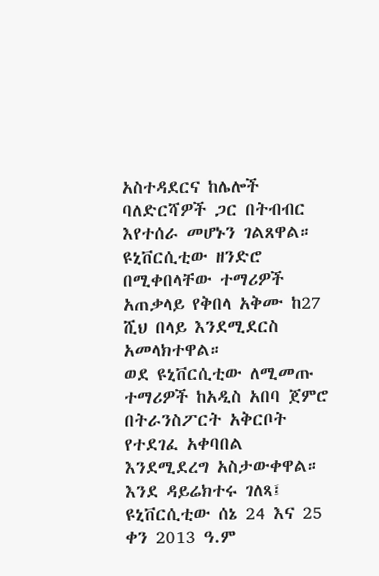አስተዳደርና ከሌሎች ባለድርሻዎች ጋር በትብብር እየተሰራ መሆኑን ገልጸዋል።
ዩኒቨርሲቲው ዘንድሮ በሚቀበላቸው ተማሪዎች አጠቃላይ የቅበላ አቅሙ ከ27 ሺህ በላይ እንደሚደርስ አመላክተዋል።
ወደ ዩኒቨርሲቲው ለሚመጡ ተማሪዎች ከአዲስ አበባ ጀምሮ በትራንስፖርት አቅርቦት የተደገፈ አቀባበል እንደሚደረግ አስታውቀዋል።
እንደ ዳይሬክተሩ ገለጻ፤ ዩኒቨርሲቲው ሰኔ 24 እና 25 ቀን 2013 ዓ.ም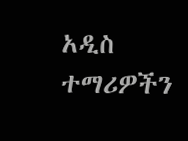አዲስ ተማሪዎችን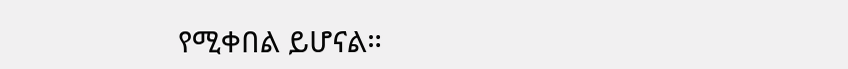የሚቀበል ይሆናል።